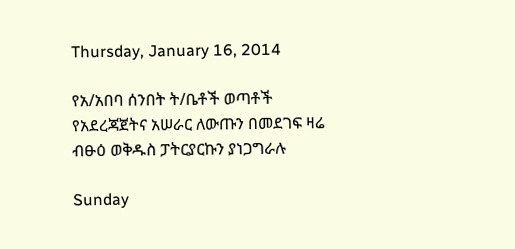Thursday, January 16, 2014

የአ/አበባ ሰንበት ት/ቤቶች ወጣቶች የአደረጃጀትና አሠራር ለውጡን በመደገፍ ዛሬ ብፁዕ ወቅዱስ ፓትርያርኩን ያነጋግራሉ

Sunday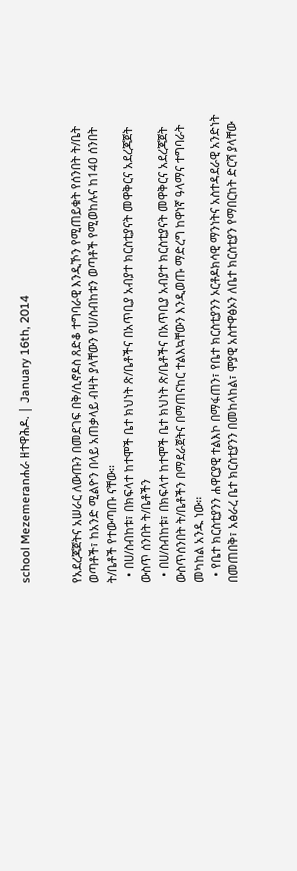school Mezemeranሐራ ዘተዋሕዶ. | January 16th, 2014


የአደረጃጀትና አሠራር ለውጡን በመደገፍ በቅ/ሲኖዶስ ጸድቆ ተግባራዊ እንዲኾን የሚጠይቁት የሰንበት ት/ቤት ወጣቶች፣ ከአንድ ሚልዮን በላይ አጠቃላይ ብዛት ያላቸውን የሀ/ስብከቱን ወጣቶች የሚወከሉና ከ140 ሰንበት ት/ቤቶች የተውጣጡ ናቸው፡፡
  • በሀ/ስብከቱ፣ በክፍላተ ከተሞች ቤተ ክህነት ጽ/ቤቶችና በአጥቢያ አብያተ ክርስቲያናት መዋቅርና አደረጃጀት ውስጥ ሰንበት ት/ቤቶችን
  • በሀ/ስብከቱ፣ በክፍላተ ከተሞች ቤተ ክህነት ጽ/ቤቶችና በአጥቢያ አብያተ ክርስቲያናት መዋቅርና አደረጃጀት ውስጥሰንበት ት/ቤቶችን በማደራጀትና በማጠናከር ተልእኳቸውን እንዲወጡ ማድረግ ከዋነኛ ዓላማና ተግባራት መካከል አንዱ ነው፡፡
  • የቤተ ክርስቲያንን ሐዋርያዊ ተልእኮ በማፋጠን፣ የቤተ ክርስቲያንን ኦርቶዶክሳዊ ማንነትና አስተዳደራዊ አንድነት በመጠበቅ፣ አፅራረ ቤተ ክርስቲያንን በመከላከል፣ ሞያዊ አስተዋፅኦን ለቤተ ክርስቲያን የማበርከት ድርሻ ያላቸው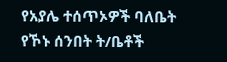የአያሌ ተሰጥኦዎች ባለቤት የኾኑ ሰንበት ት/ቤቶች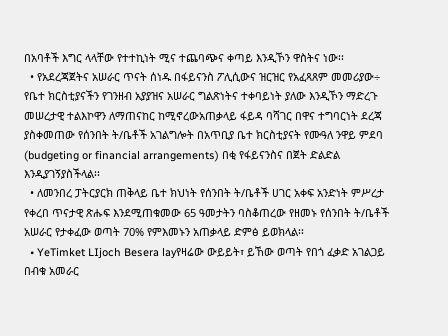በአባቶች እግር ላላቸው የተተኪነት ሚና ተጨባጭና ቀጣይ እንዲኾን ዋስትና ነው፡፡
  • የአደረጃጀትና አሠራር ጥናት ሰነዱ በፋይናንስ ፖሊሲውና ዝርዝር የአፈጻጸም መመሪያው÷ የቤተ ክርስቲያናችን የገንዘብ አያያዝና አሠራር ግልጽነትና ተቀባይነት ያለው እንዲኾን ማድረጉ መሠረታዊ ተልእኮዋን ለማጠናከር ከሚኖረውአጠቃላይ ፋይዳ ባሻገር በዋና ተግባርነት ደረጃ ያስቀመጠው የሰንበት ት/ቤቶች አገልግሎት በአጥቢያ ቤተ ክርስቲያናት የሙዓለ ንዋይ ምደባ (budgeting or financial arrangements) በቂ የፋይናንስና በጀት ድልድል እንዲያገኝያስችላል፡፡
  • ለመንበረ ፓትርያርክ ጠቅላይ ቤተ ክህነት የሰንበት ት/ቤቶች ሀገር አቀፍ አንድነት ምሥረታ የቀረበ ጥናታዊ ጽሑፍ እንደሚጠቁመው 65 ዓመታትን ባስቆጠረው የዘመኑ የሰንበት ት/ቤቶች አሠራር የታቀፈው ወጣት 70% የምእመኑን አጠቃላይ ድምፅ ይወክላል፡፡
  • YeTimket LIjoch Besera layየዛሬው ውይይት፣ ይኸው ወጣት የበጎ ፈቃድ አገልጋይ በብቁ አመራር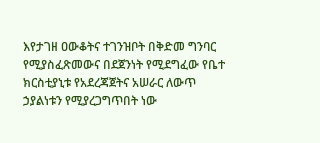እየታገዘ ዐውቆትና ተገንዝቦት በቅድመ ግንባር የሚያስፈጽመውና በደጀንነት የሚደግፈው የቤተ ክርስቲያኒቱ የአደረጃጀትና አሠራር ለውጥ ኃያልነቱን የሚያረጋግጥበት ነው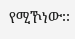የሚኾነው፡፡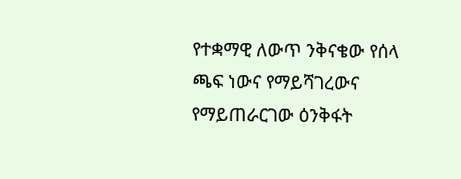የተቋማዊ ለውጥ ንቅናቄው የሰላ ጫፍ ነውና የማይሻገረውና የማይጠራርገው ዕንቅፋት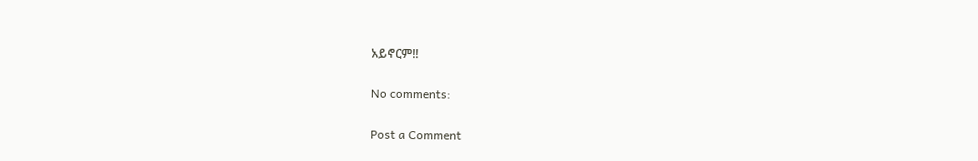አይኖርም!!

No comments:

Post a Comment